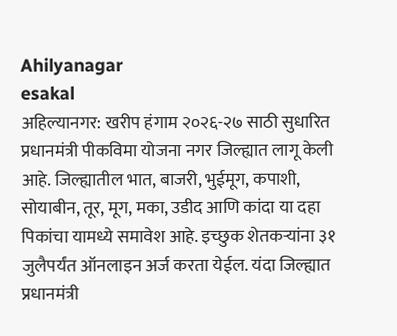Ahilyanagar
esakal
अहिल्यानगर: खरीप हंगाम २०२६-२७ साठी सुधारित प्रधानमंत्री पीकविमा योजना नगर जिल्ह्यात लागू केली आहे. जिल्ह्यातील भात, बाजरी, भुईमूग, कपाशी, सोयाबीन, तूर, मूग, मका, उडीद आणि कांदा या दहा पिकांचा यामध्ये समावेश आहे. इच्छुक शेतकऱ्यांना ३१ जुलैपर्यंत ऑनलाइन अर्ज करता येईल. यंदा जिल्ह्यात प्रधानमंत्री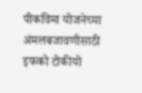पीकविमा योजनेच्या अंमलबजावणीसाठी इफको टोकीयो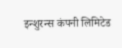इन्शुरन्स कंपनी लिमिटेड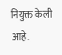नियुक्त केली आहे.